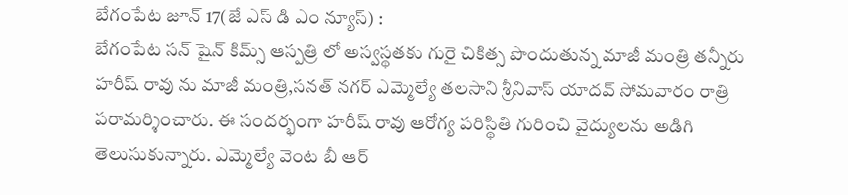బేగంపేట జూన్ 17(జే ఎస్ డి ఎం న్యూస్) :
బేగంపేట సన్ షైన్ కిమ్స్ ఆస్పత్రి లో అస్వస్థతకు గురై చికిత్స పొందుతున్న మాజీ మంత్రి తన్నీరు హరీష్ రావు ను మాజీ మంత్రి,సనత్ నగర్ ఎమ్మెల్యే తలసాని శ్రీనివాస్ యాదవ్ సోమవారం రాత్రి పరామర్శించారు. ఈ సందర్భంగా హరీష్ రావు ఆరోగ్య పరిస్థితి గురించి వైద్యులను అడిగి తెలుసుకున్నారు. ఎమ్మెల్యే వెంట బీ ఆర్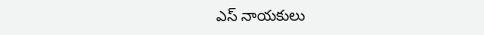ఎస్ నాయకులు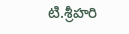టి.శ్రీహరి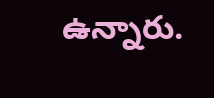ఉన్నారు.